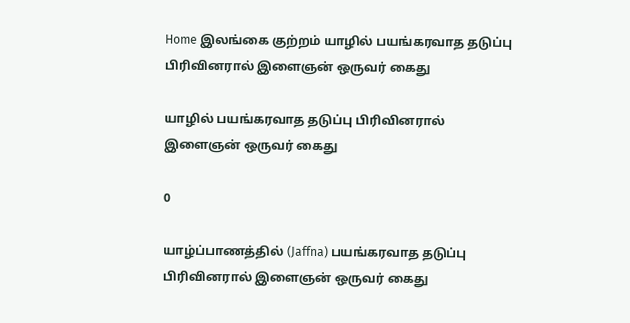Home இலங்கை குற்றம் யாழில் பயங்கரவாத தடுப்பு பிரிவினரால் இளைஞன் ஒருவர் கைது

யாழில் பயங்கரவாத தடுப்பு பிரிவினரால் இளைஞன் ஒருவர் கைது

0

யாழ்ப்பாணத்தில் (Jaffna) பயங்கரவாத தடுப்பு
பிரிவினரால் இளைஞன் ஒருவர் கைது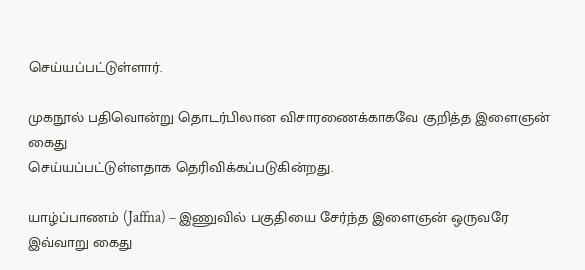செய்யப்பட்டுள்ளார்.

முகநூல் பதிவொன்று தொடர்பிலான விசாரணைக்காகவே குறித்த இளைஞன் கைது
செய்யப்பட்டுள்ளதாக தெரிவிக்கப்படுகின்றது.

யாழ்ப்பாணம் (Jaffna) – இணுவில் பகுதியை சேர்ந்த இளைஞன் ஒருவரே இவ்வாறு கைது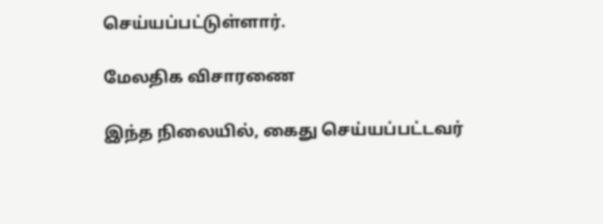செய்யப்பட்டுள்ளார்.

மேலதிக விசாரணை

இந்த நிலையில், கைது செய்யப்பட்டவர்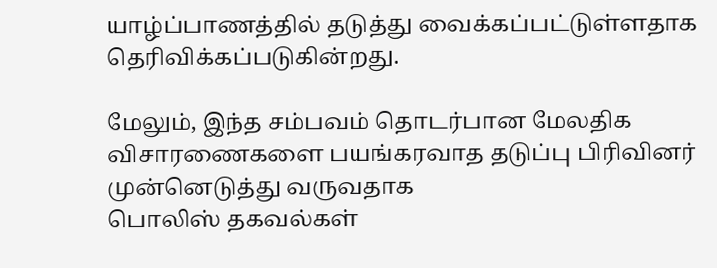யாழ்ப்பாணத்தில் தடுத்து வைக்கப்பட்டுள்ளதாக தெரிவிக்கப்படுகின்றது.

மேலும், இந்த சம்பவம் தொடர்பான மேலதிக விசாரணைகளை பயங்கரவாத தடுப்பு பிரிவினர் முன்னெடுத்து வருவதாக
பொலிஸ் தகவல்கள்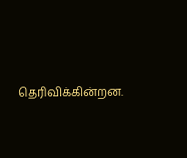தெரிவிக்கின்றன.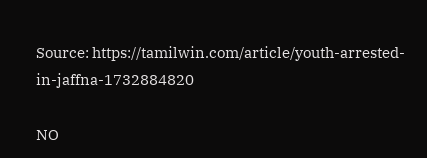Source: https://tamilwin.com/article/youth-arrested-in-jaffna-1732884820

NO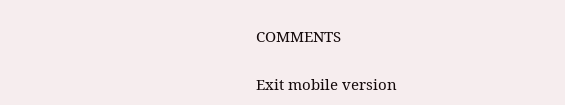COMMENTS

Exit mobile version